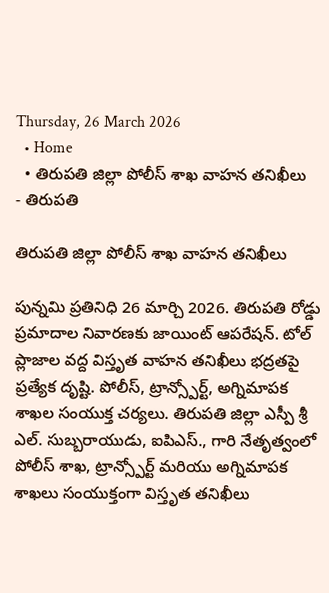Thursday, 26 March 2026
  • Home
  • తిరుపతి జిల్లా పోలీస్ శాఖ వాహన తనిఖీలు
- తిరుపతి

తిరుపతి జిల్లా పోలీస్ శాఖ వాహన తనిఖీలు

పున్నమి ప్రతినిధి 26 మార్చి 2026. తిరుపతి రోడ్డు ప్రమాదాల నివారణకు జాయింట్ ఆపరేషన్. టోల్ ప్లాజాల వద్ద విస్తృత వాహన తనిఖీలు భద్రతపై ప్రత్యేక దృష్టి. పోలీస్, ట్రాన్స్పోర్ట్, అగ్నిమాపక శాఖల సంయుక్త చర్యలు. తిరుపతి జిల్లా ఎస్పీ శ్రీ ఎల్. సుబ్బరాయుడు, ఐపిఎస్., గారి నేతృత్వంలో పోలీస్ శాఖ, ట్రాన్స్పోర్ట్ మరియు అగ్నిమాపక శాఖలు సంయుక్తంగా విస్తృత తనిఖీలు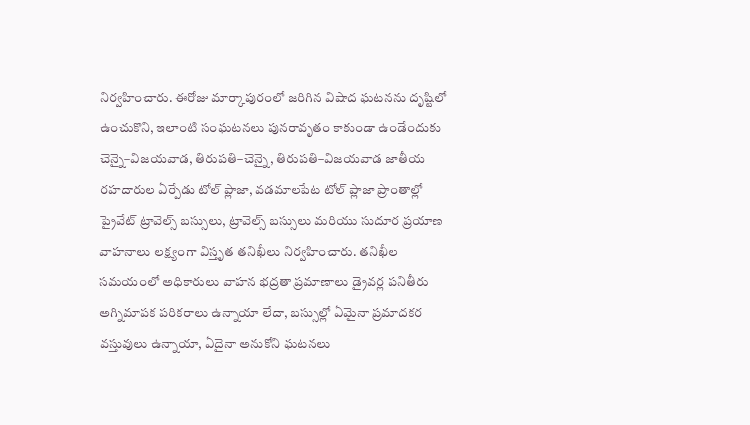నిర్వహించారు. ఈరోజు మార్కాపురంలో జరిగిన విషాద ఘటనను దృష్టిలో ఉంచుకొని, ఇలాంటి సంఘటనలు పునరావృతం కాకుండా ఉండేందుకు చెన్నై–విజయవాడ, తిరుపతి–చెన్నై, తిరుపతి–విజయవాడ జాతీయ రహదారుల ఏర్పేడు టోల్ ప్లాజా, వడమాలపేట టోల్ ప్లాజా ప్రాంతాల్లో ప్రైవేట్ ట్రావెల్స్ బస్సులు, ట్రావెల్స్ బస్సులు మరియు సుదూర ప్రయాణ వాహనాలు లక్ష్యంగా విస్తృత తనిఖీలు నిర్వహించారు. తనిఖీల సమయంలో అధికారులు వాహన భద్రతా ప్రమాణాలు డ్రైవర్ల పనితీరు అగ్నిమాపక పరికరాలు ఉన్నాయా లేదా, బస్సుల్లో ఏమైనా ప్రమాదకర వస్తువులు ఉన్నాయా, ఏదైనా అనుకోని ఘటనలు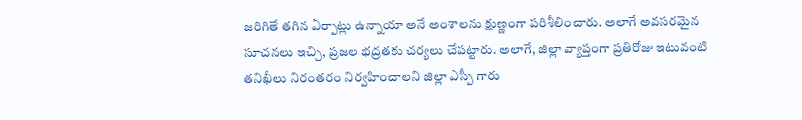జరిగితే తగిన ఏర్పాట్లు ఉన్నాయా అనే అంశాలను క్షుణ్ణంగా పరిశీలించారు. అలాగే అవసరమైన సూచనలు ఇచ్చి, ప్రజల భద్రతకు చర్యలు చేపట్టారు. అలాగే, జిల్లా వ్యాప్తంగా ప్రతిరోజు ఇటువంటి తనిఖీలు నిరంతరం నిర్వహించాలని జిల్లా ఎస్పీ గారు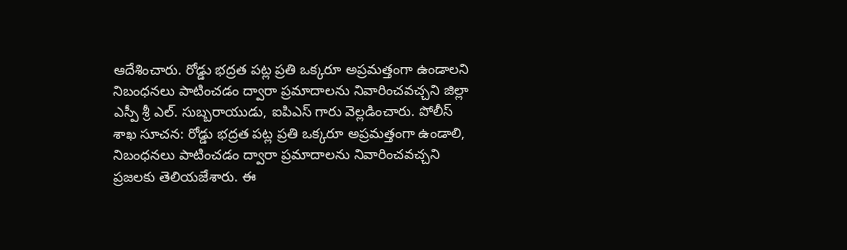ఆదేశించారు. రోడ్డు భద్రత పట్ల ప్రతి ఒక్కరూ అప్రమత్తంగా ఉండాలని నిబంధనలు పాటించడం ద్వారా ప్రమాదాలను నివారించవచ్చని జిల్లా ఎస్పీ శ్రీ ఎల్. సుబ్బరాయుడు, ఐపిఎస్ గారు వెల్లడించారు. పోలీస్ శాఖ సూచన: రోడ్డు భద్రత పట్ల ప్రతి ఒక్కరూ అప్రమత్తంగా ఉండాలి, నిబంధనలు పాటించడం ద్వారా ప్రమాదాలను నివారించవచ్చని ప్రజలకు తెలియజేశారు. ఈ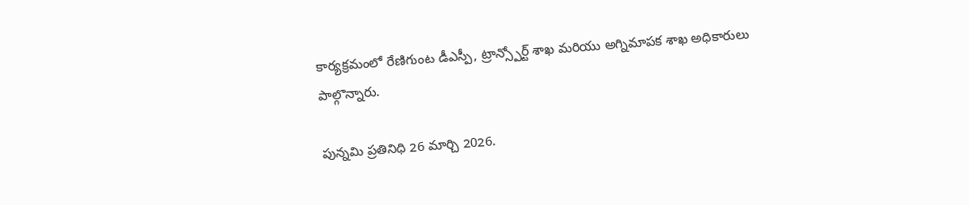కార్యక్రమంలో రేణిగుంట డీఎస్పీ, ట్రాన్స్పోర్ట్ శాఖ మరియు అగ్నిమాపక శాఖ అధికారులు పాల్గొన్నారు.

పున్నమి ప్రతినిధి 26 మార్చి 2026.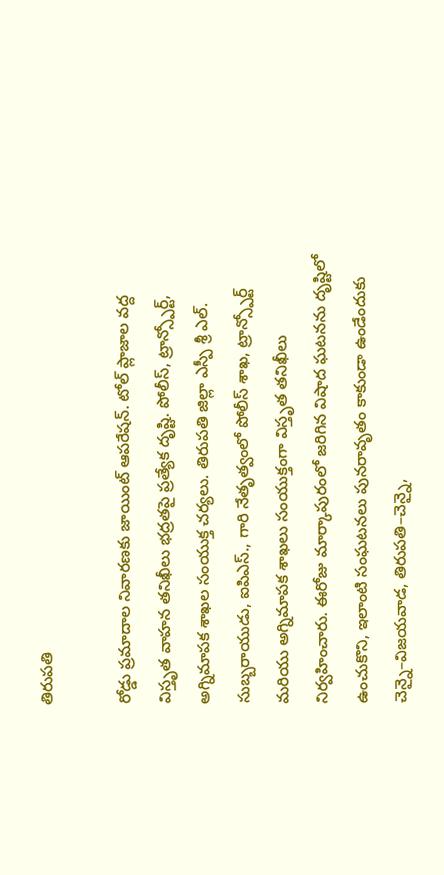తిరుపతి

రోడ్డు ప్రమాదాల నివారణకు జాయింట్ ఆపరేషన్. టోల్ ప్లాజాల వద్ద విస్తృత వాహన తనిఖీలు భద్రతపై ప్రత్యేక దృష్టి. పోలీస్, ట్రాన్స్పోర్ట్, అగ్నిమాపక శాఖల సంయుక్త చర్యలు. తిరుపతి జిల్లా ఎస్పీ శ్రీ ఎల్. సుబ్బరాయుడు, ఐపిఎస్., గారి నేతృత్వంలో పోలీస్ శాఖ, ట్రాన్స్పోర్ట్ మరియు అగ్నిమాపక శాఖలు సంయుక్తంగా విస్తృత తనిఖీలు నిర్వహించారు. ఈరోజు మార్కాపురంలో జరిగిన విషాద ఘటనను దృష్టిలో ఉంచుకొని, ఇలాంటి సంఘటనలు పునరావృతం కాకుండా ఉండేందుకు చెన్నై–విజయవాడ, తిరుపతి–చెన్నై,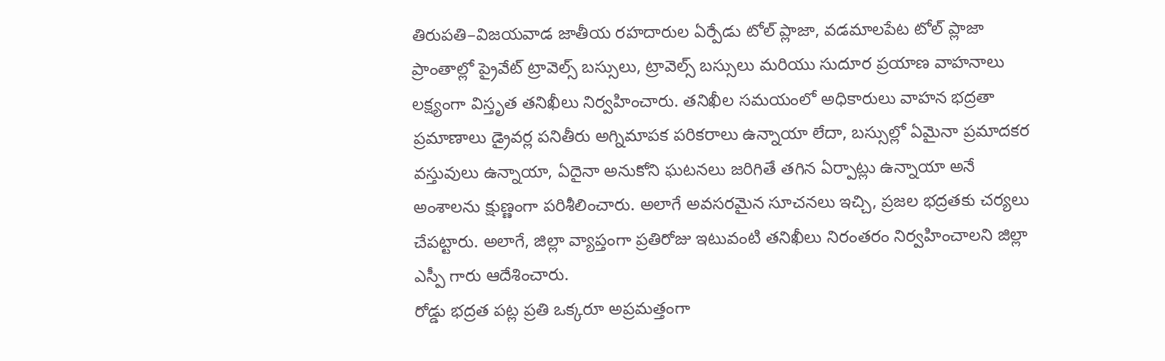తిరుపతి–విజయవాడ జాతీయ రహదారుల ఏర్పేడు టోల్ ప్లాజా, వడమాలపేట టోల్ ప్లాజా ప్రాంతాల్లో ప్రైవేట్ ట్రావెల్స్ బస్సులు, ట్రావెల్స్ బస్సులు మరియు సుదూర ప్రయాణ వాహనాలు లక్ష్యంగా విస్తృత తనిఖీలు నిర్వహించారు. తనిఖీల సమయంలో అధికారులు వాహన భద్రతా ప్రమాణాలు డ్రైవర్ల పనితీరు అగ్నిమాపక పరికరాలు ఉన్నాయా లేదా, బస్సుల్లో ఏమైనా ప్రమాదకర వస్తువులు ఉన్నాయా, ఏదైనా అనుకోని ఘటనలు జరిగితే తగిన ఏర్పాట్లు ఉన్నాయా అనే అంశాలను క్షుణ్ణంగా పరిశీలించారు. అలాగే అవసరమైన సూచనలు ఇచ్చి, ప్రజల భద్రతకు చర్యలు చేపట్టారు. అలాగే, జిల్లా వ్యాప్తంగా ప్రతిరోజు ఇటువంటి తనిఖీలు నిరంతరం నిర్వహించాలని జిల్లా ఎస్పీ గారు ఆదేశించారు.
రోడ్డు భద్రత పట్ల ప్రతి ఒక్కరూ అప్రమత్తంగా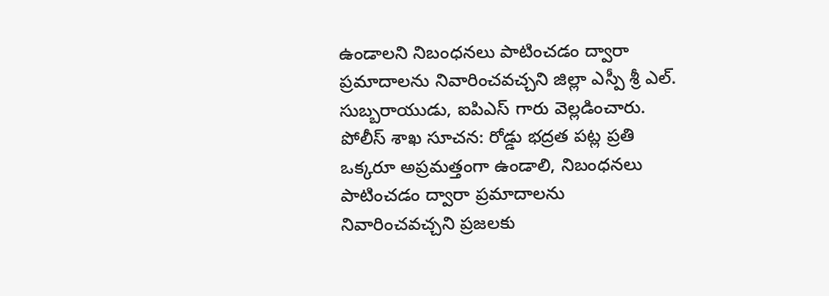ఉండాలని నిబంధనలు పాటించడం ద్వారా ప్రమాదాలను నివారించవచ్చని జిల్లా ఎస్పీ శ్రీ ఎల్. సుబ్బరాయుడు, ఐపిఎస్ గారు వెల్లడించారు.
పోలీస్ శాఖ సూచన: రోడ్డు భద్రత పట్ల ప్రతి ఒక్కరూ అప్రమత్తంగా ఉండాలి, నిబంధనలు పాటించడం ద్వారా ప్రమాదాలను నివారించవచ్చని ప్రజలకు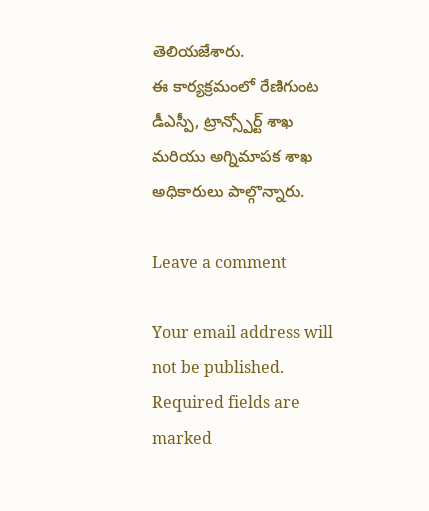తెలియజేశారు.
ఈ కార్యక్రమంలో రేణిగుంట డీఎస్పీ, ట్రాన్స్పోర్ట్ శాఖ మరియు అగ్నిమాపక శాఖ అధికారులు పాల్గొన్నారు.

Leave a comment

Your email address will not be published. Required fields are marked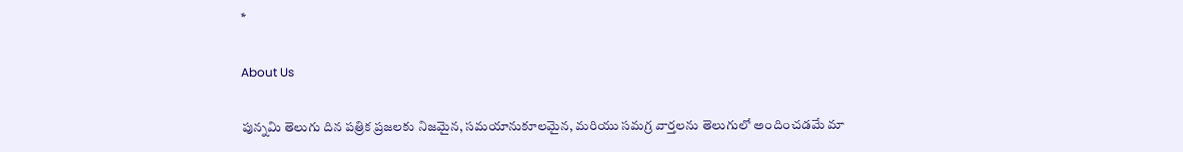*

About Us

పున్నమి తెలుగు దిన పత్రిక ప్రజలకు నిజమైన, సమయానుకూలమైన, మరియు సమగ్ర వార్తలను తెలుగులో అందించడమే మా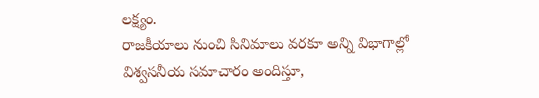లక్ష్యం.
రాజకీయాలు నుంచి సినిమాలు వరకూ అన్ని విభాగాల్లో విశ్వసనీయ సమాచారం అందిస్తూ,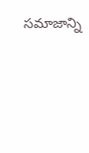సమాజాన్ని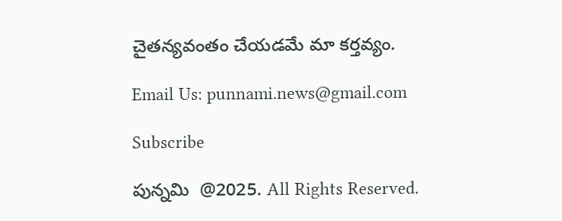చైతన్యవంతం చేయడమే మా కర్తవ్యం.

Email Us: punnami.news@gmail.com

Subscribe

పున్నమి  @2025. All Rights Reserved.